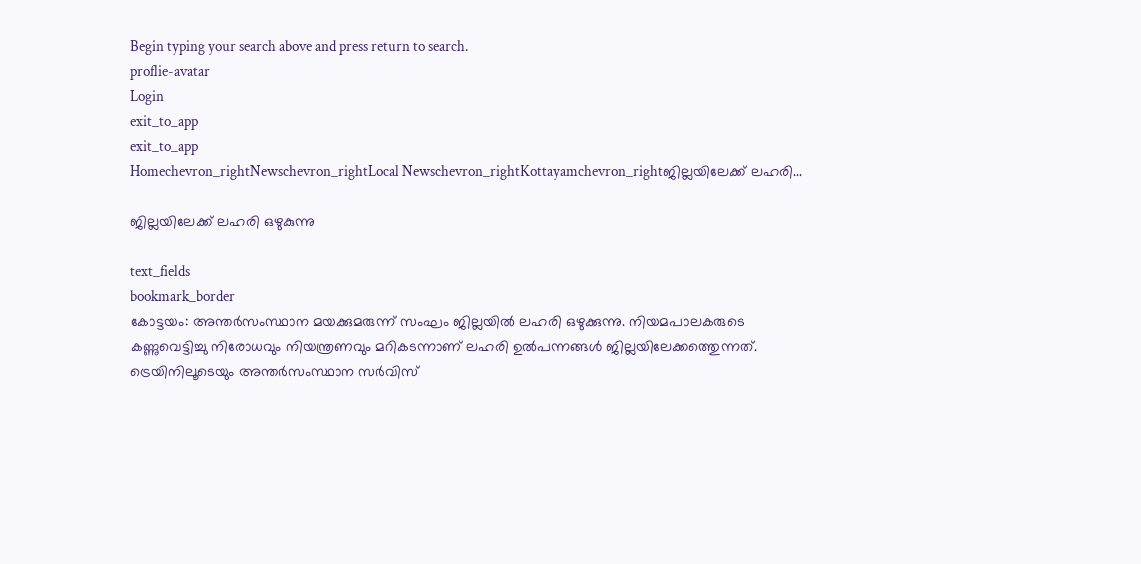Begin typing your search above and press return to search.
proflie-avatar
Login
exit_to_app
exit_to_app
Homechevron_rightNewschevron_rightLocal Newschevron_rightKottayamchevron_rightജില്ലയിലേക്ക് ലഹരി...

ജില്ലയിലേക്ക് ലഹരി ഒഴുകുന്നു

text_fields
bookmark_border
കോട്ടയം: അന്തര്‍സംസ്ഥാന മയക്കുമരുന്ന് സംഘം ജില്ലയില്‍ ലഹരി ഒഴുക്കുന്നു. നിയമപാലകരുടെ കണ്ണുവെട്ടിച്ചു നിരോധവും നിയന്ത്രണവും മറികടന്നാണ് ലഹരി ഉല്‍പന്നങ്ങള്‍ ജില്ലയിലേക്കത്തെുന്നത്. ട്രെയിനിലൂടെയും അന്തര്‍സംസ്ഥാന സര്‍വിസ്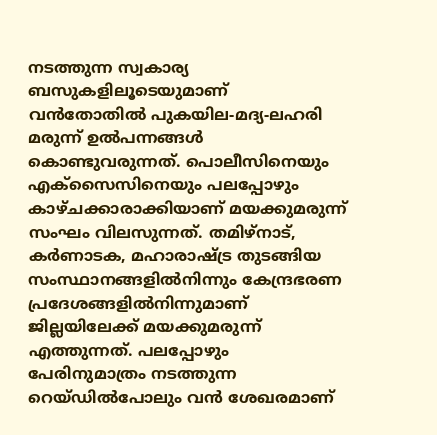നടത്തുന്ന സ്വകാര്യ ബസുകളിലൂടെയുമാണ് വന്‍തോതില്‍ പുകയില-മദ്യ-ലഹരി മരുന്ന് ഉല്‍പന്നങ്ങള്‍ കൊണ്ടുവരുന്നത്. പൊലീസിനെയും എക്സൈസിനെയും പലപ്പോഴും കാഴ്ചക്കാരാക്കിയാണ് മയക്കുമരുന്ന് സംഘം വിലസുന്നത്. തമിഴ്നാട്, കര്‍ണാടക, മഹാരാഷ്ട്ര തുടങ്ങിയ സംസ്ഥാനങ്ങളില്‍നിന്നും കേന്ദ്രഭരണ പ്രദേശങ്ങളില്‍നിന്നുമാണ് ജില്ലയിലേക്ക് മയക്കുമരുന്ന് എത്തുന്നത്. പലപ്പോഴും പേരിനുമാത്രം നടത്തുന്ന റെയ്ഡില്‍പോലും വന്‍ ശേഖരമാണ്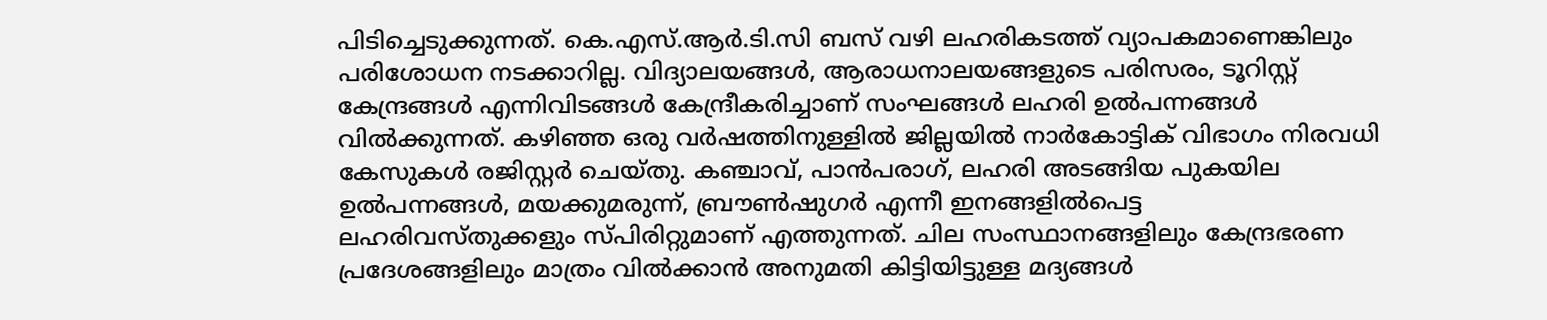പിടിച്ചെടുക്കുന്നത്. കെ.എസ്.ആര്‍.ടി.സി ബസ് വഴി ലഹരികടത്ത് വ്യാപകമാണെങ്കിലും പരിശോധന നടക്കാറില്ല. വിദ്യാലയങ്ങള്‍, ആരാധനാലയങ്ങളുടെ പരിസരം, ടൂറിസ്റ്റ് കേന്ദ്രങ്ങള്‍ എന്നിവിടങ്ങള്‍ കേന്ദ്രീകരിച്ചാണ് സംഘങ്ങള്‍ ലഹരി ഉല്‍പന്നങ്ങള്‍ വില്‍ക്കുന്നത്. കഴിഞ്ഞ ഒരു വര്‍ഷത്തിനുള്ളില്‍ ജില്ലയില്‍ നാര്‍കോട്ടിക് വിഭാഗം നിരവധി കേസുകള്‍ രജിസ്റ്റര്‍ ചെയ്തു. കഞ്ചാവ്, പാന്‍പരാഗ്, ലഹരി അടങ്ങിയ പുകയില ഉല്‍പന്നങ്ങള്‍, മയക്കുമരുന്ന്, ബ്രൗണ്‍ഷുഗര്‍ എന്നീ ഇനങ്ങളില്‍പെട്ട ലഹരിവസ്തുക്കളും സ്പിരിറ്റുമാണ് എത്തുന്നത്. ചില സംസ്ഥാനങ്ങളിലും കേന്ദ്രഭരണ പ്രദേശങ്ങളിലും മാത്രം വില്‍ക്കാന്‍ അനുമതി കിട്ടിയിട്ടുള്ള മദ്യങ്ങള്‍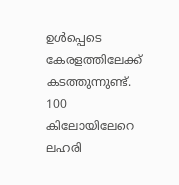ഉള്‍പ്പെടെ കേരളത്തിലേക്ക് കടത്തുന്നുണ്ട്. 100 കിലോയിലേറെ ലഹരി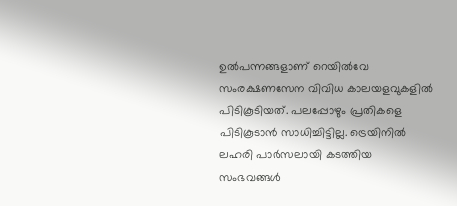ഉല്‍പന്നങ്ങളാണ് റെയില്‍വേ സംരക്ഷണസേന വിവിധ കാലയളവുകളില്‍ പിടികൂടിയത്. പലപ്പോഴും പ്രതികളെ പിടികൂടാന്‍ സാധിച്ചിട്ടില്ല. ട്രെയിനില്‍ ലഹരി പാര്‍സലായി കടത്തിയ സംഭവങ്ങള്‍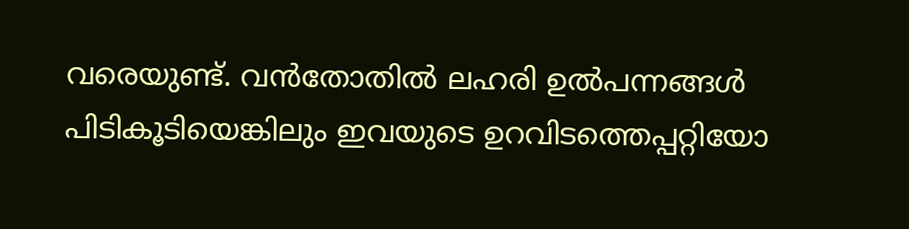വരെയുണ്ട്. വന്‍തോതില്‍ ലഹരി ഉല്‍പന്നങ്ങള്‍ പിടികൂടിയെങ്കിലും ഇവയുടെ ഉറവിടത്തെപ്പറ്റിയോ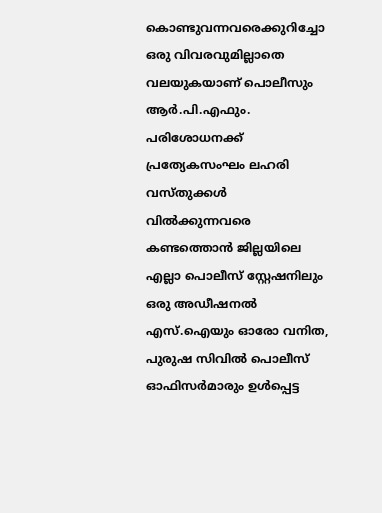കൊണ്ടുവന്നവരെക്കുറിച്ചോ ഒരു വിവരവുമില്ലാതെ വലയുകയാണ് പൊലീസും ആര്‍.പി.എഫും. പരിശോധനക്ക് പ്രത്യേകസംഘം ലഹരി വസ്തുക്കള്‍ വില്‍ക്കുന്നവരെ കണ്ടത്തൊന്‍ ജില്ലയിലെ എല്ലാ പൊലീസ് സ്റ്റേഷനിലും ഒരു അഡീഷനല്‍ എസ്.ഐയും ഓരോ വനിത, പുരുഷ സിവില്‍ പൊലീസ് ഓഫിസര്‍മാരും ഉള്‍പ്പെട്ട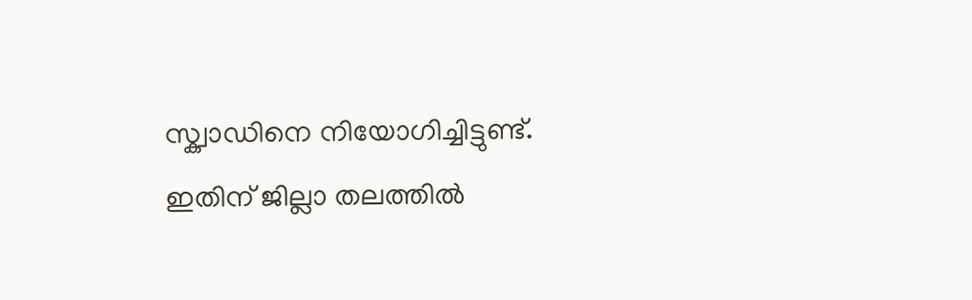സ്ക്വാഡിനെ നിയോഗിച്ചിട്ടുണ്ട്. ഇതിന് ജില്ലാ തലത്തില്‍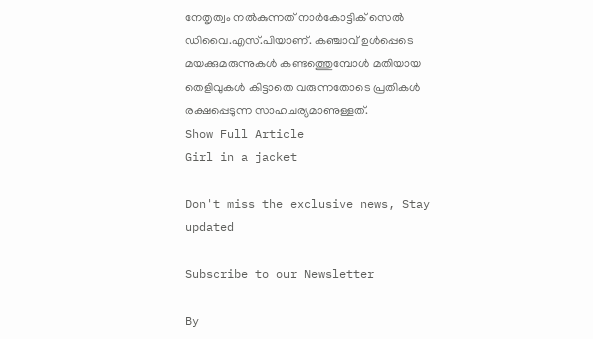നേതൃത്വം നല്‍കുന്നത് നാര്‍കോട്ടിക് സെല്‍ ഡിവൈ.എസ്.പിയാണ്. കഞ്ചാവ് ഉള്‍പ്പെടെ മയക്കുമരുന്നുകള്‍ കണ്ടത്തെുമ്പോള്‍ മതിയായ തെളിവുകള്‍ കിട്ടാതെ വരുന്നതോടെ പ്രതികള്‍ രക്ഷപ്പെടുന്ന സാഹചര്യമാണുള്ളത്.
Show Full Article
Girl in a jacket

Don't miss the exclusive news, Stay updated

Subscribe to our Newsletter

By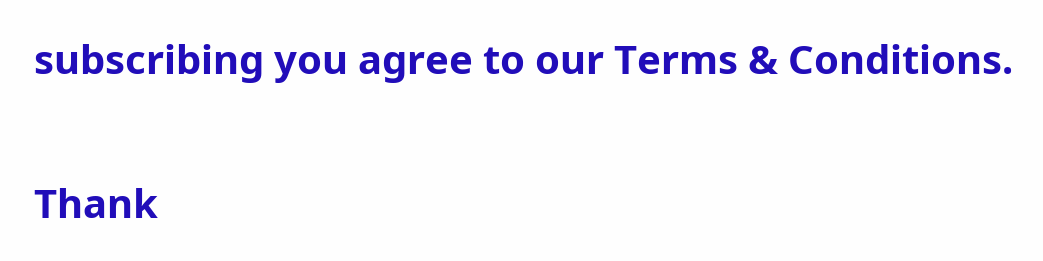subscribing you agree to our Terms & Conditions.

Thank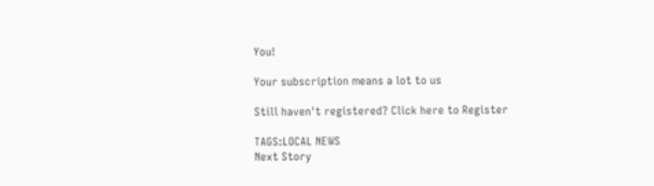You!

Your subscription means a lot to us

Still haven't registered? Click here to Register

TAGS:LOCAL NEWS
Next Story